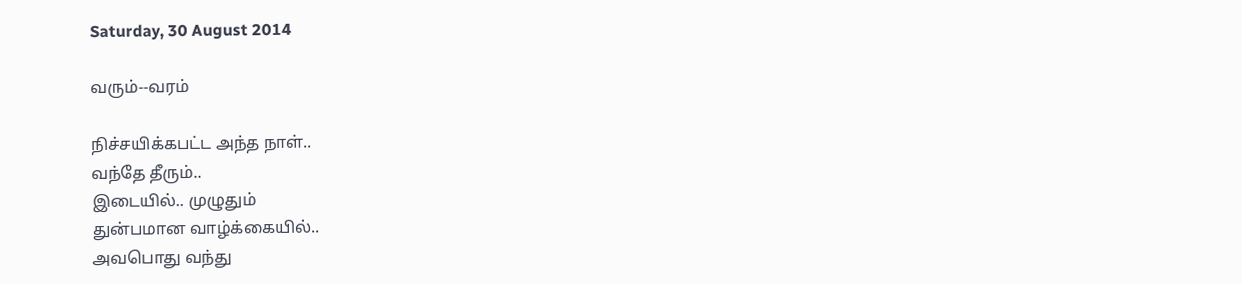Saturday, 30 August 2014

வரும்--வரம்

நிச்சயிக்கபட்ட அந்த நாள்..
வந்தே தீரும்..
இடையில்.. முழுதும்
துன்பமான வாழ்க்கையில்..
அவபொது வந்து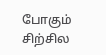போகும் சிற்சில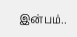இன்பம்..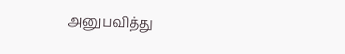அனுபவித்து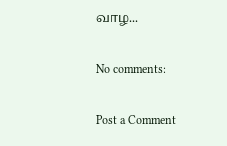வாழ...

No comments:

Post a Comment